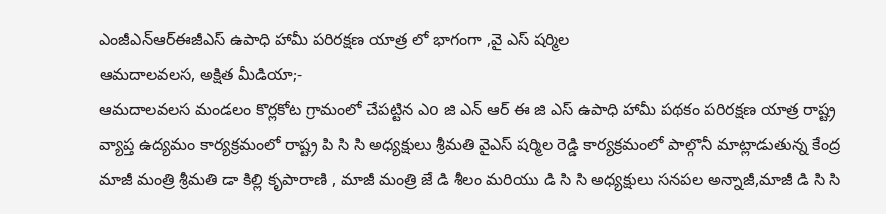ఎంజీఎన్ఆర్ఈజీఎస్ ఉపాధి హామీ పరిరక్షణ యాత్ర లో భాగంగా ,వై ఎస్ షర్మిల
ఆమదాలవలస, అక్షిత మీడియా;-
ఆమదాలవలస మండలం కొర్లకోట గ్రామంలో చేపట్టిన ఎo జి ఎన్ ఆర్ ఈ జి ఎస్ ఉపాధి హామీ పథకం పరిరక్షణ యాత్ర రాష్ట్ర వ్యాప్త ఉద్యమం కార్యక్రమంలో రాష్ట్ర పి సి సి అధ్యక్షులు శ్రీమతి వైఎస్ షర్మిల రెడ్డి కార్యక్రమంలో పాల్గొనీ మాట్లాడుతున్న కేంద్ర మాజీ మంత్రి శ్రీమతి డా కిల్లి కృపారాణి , మాజీ మంత్రి జే డి శీలం మరియు డి సి సి అధ్యక్షులు సనపల అన్నాజీ,మాజీ డి సి సి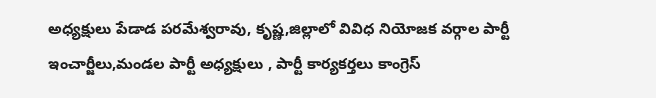అధ్యక్షులు పేడాడ పరమేశ్వరావు, కృష్ణ,జిల్లాలో వివిధ నియోజక వర్గాల పార్టీ ఇంచార్జీలు,మండల పార్టీ అధ్యక్షులు , పార్టీ కార్యకర్తలు కాంగ్రెస్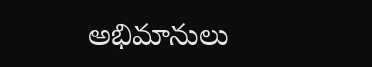అభిమానులు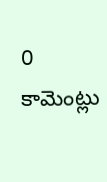0 కామెంట్లు